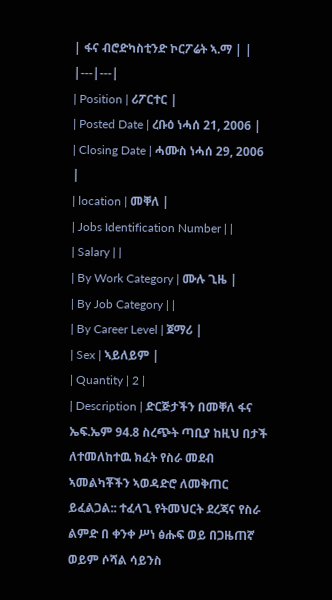| ፋና ብሮድካስቲንድ ኮርፖሬት ኣ.ማ | |
|---|---|
| Position | ሪፖርተር |
| Posted Date | ረቡዕ ነሓሰ 21, 2006 |
| Closing Date | ሓሙስ ነሓሰ 29, 2006 |
| location | መቐለ |
| Jobs Identification Number | |
| Salary | |
| By Work Category | ሙሉ ጊዜ |
| By Job Category | |
| By Career Level | ጀማሪ |
| Sex | ኣይለይም |
| Quantity | 2 |
| Description | ድርጅታችን በመቐለ ፋና ኤፍ.ኤም 94.8 ስረጭት ጣቢያ ከዚህ በታች ለተመለከተዉ ክፈት የስራ መደብ ኣመልካቾችን ኣወዳድሮ ለመቅጠር ይፈልጋል:: ተፈላጊ የትመህርት ደረጃና የስራ ልምድ በ ቀንቀ ሥነ ፅሑፍ ወይ በጋዜጠኛ ወይም ሶሻል ሳይንስ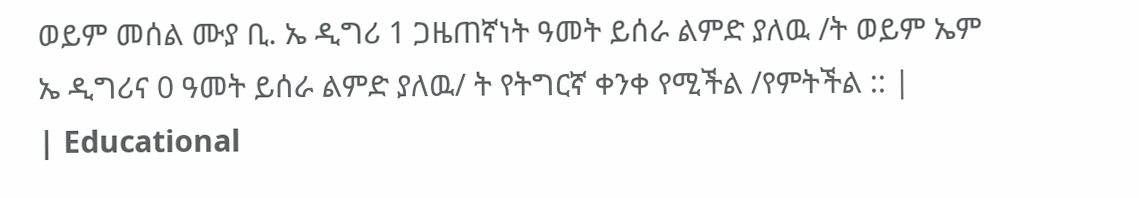ወይም መሰል ሙያ ቢ. ኤ ዲግሪ 1 ጋዜጠኛነት ዓመት ይሰራ ልምድ ያለዉ /ት ወይም ኤም ኤ ዲግሪና 0 ዓመት ይሰራ ልምድ ያለዉ/ ት የትግርኛ ቀንቀ የሚችል /የምትችል :: |
| Educational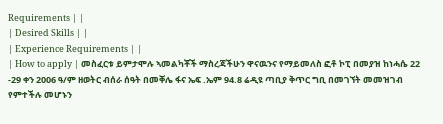Requirements | |
| Desired Skills | |
| Experience Requirements | |
| How to apply | መስፈርቱ ይምታሞሉ ኣመልካቾች ማስረጃችሁን ዋናዉንና የማይመለስ ፎቶ ኮፒ በመያዝ ከነሓሴ 22 -29 ቀን 2006 ዓ/ም ዘወትር ብሰራ ሰዓት በመቐሌ ፋና ኤፍ .ኤም 94.8 ሬዲዩ ጣቢያ ቅጥር ግቢ በመገኘት መመዝገብ የምተችሉ መሆኑን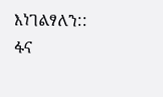እነገልፃለን:: ፋና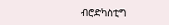ብሮድካስቲግ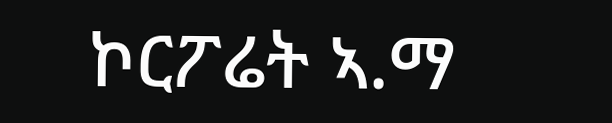ኮርፖሬት ኣ.ማ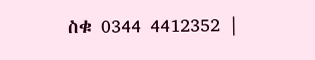ስቁ 0344 4412352 |